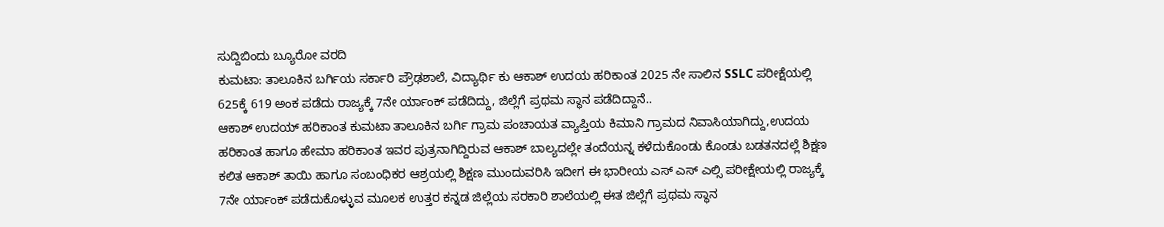ಸುದ್ದಿಬಿಂದು ಬ್ಯೂರೋ ವರದಿ
ಕುಮಟಾ: ತಾಲೂಕಿನ ಬರ್ಗಿಯ ಸರ್ಕಾರಿ ಪ್ರೌಢಶಾಲೆ, ವಿದ್ಯಾರ್ಥಿ ಕು ಆಕಾಶ್ ಉದಯ ಹರಿಕಾಂತ 2025 ನೇ ಸಾಲಿನ SSLC ಪರೀಕ್ಷೆಯಲ್ಲಿ 625ಕ್ಕೆ 619 ಅಂಕ ಪಡೆದು ರಾಜ್ಯಕ್ಕೆ 7ನೇ ರ್ಯಾಂಕ್ ಪಡೆದಿದ್ದು, ಜಿಲ್ಲೆಗೆ ಪ್ರಥಮ ಸ್ಥಾನ ಪಡೆದಿದ್ದಾನೆ..
ಆಕಾಶ್ ಉದಯ್ ಹರಿಕಾಂತ ಕುಮಟಾ ತಾಲೂಕಿನ ಬರ್ಗಿ ಗ್ರಾಮ ಪಂಚಾಯತ ವ್ಯಾಪ್ತಿಯ ಕಿಮಾನಿ ಗ್ರಾಮದ ನಿವಾಸಿಯಾಗಿದ್ದು,ಉದಯ ಹರಿಕಾಂತ ಹಾಗೂ ಹೇಮಾ ಹರಿಕಾಂತ ಇವರ ಪುತ್ರನಾಗಿದ್ದಿರುವ ಆಕಾಶ್ ಬಾಲ್ಯದಲ್ಲೇ ತಂದೆಯನ್ನ ಕಳೆದುಕೊಂಡು ಕೊಂಡು ಬಡತನದಲ್ಲೆ ಶಿಕ್ಷಣ ಕಲಿತ ಆಕಾಶ್ ತಾಯಿ ಹಾಗೂ ಸಂಬಂಧಿಕರ ಆಶ್ರಯಲ್ಲಿ ಶಿಕ್ಷಣ ಮುಂದುವರಿಸಿ ಇದೀಗ ಈ ಭಾರೀಯ ಎಸ್ ಎಸ್ ಎಲ್ಸಿ ಪರೀಕ್ಷೇಯಲ್ಲಿ ರಾಜ್ಯಕ್ಕೆ 7ನೇ ರ್ಯಾಂಕ್ ಪಡೆದುಕೊಳ್ಳುವ ಮೂಲಕ ಉತ್ತರ ಕನ್ನಡ ಜಿಲ್ಲೆಯ ಸರಕಾರಿ ಶಾಲೆಯಲ್ಲಿ ಈತ ಜಿಲ್ಲೆಗೆ ಪ್ರಥಮ ಸ್ಥಾನ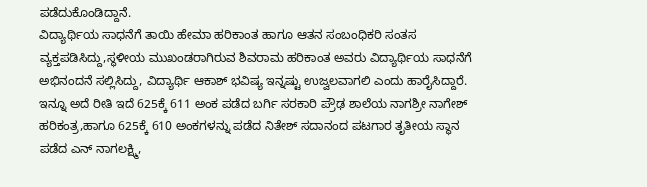ಪಡೆದುಕೊಂಡಿದ್ದಾನೆ.
ವಿದ್ಯಾರ್ಥಿಯ ಸಾಧನೆಗೆ ತಾಯಿ ಹೇಮಾ ಹರಿಕಾಂತ ಹಾಗೂ ಆತನ ಸಂಬಂಧಿಕರಿ ಸಂತಸ ವ್ಯಕ್ತಪಡಿಸಿದ್ದು,ಸ್ಥಳೀಯ ಮುಖಂಡರಾಗಿರುವ ಶಿವರಾಮ ಹರಿಕಾಂತ ಅವರು ವಿದ್ಯಾರ್ಥಿಯ ಸಾಧನೆಗೆ ಅಭಿನಂದನೆ ಸಲ್ಲಿಸಿದ್ದು, ವಿದ್ಯಾರ್ಥಿ ಆಕಾಶ್ ಭವಿಷ್ಯ ಇನ್ನಷ್ಟು ಉಜ್ವಲವಾಗಲಿ ಎಂದು ಹಾರೈಸಿದ್ದಾರೆ.
ಇನ್ನೂ ಅದೆ ರೀತಿ ಇದೆ 625ಕ್ಕೆ 611 ಅಂಕ ಪಡೆದ ಬರ್ಗಿ ಸರಕಾರಿ ಪ್ರೌಢ ಶಾಲೆಯ ನಾಗಶ್ರೀ ನಾಗೇಶ್ ಹರಿಕಂತ್ರ,ಹಾಗೂ 625ಕ್ಕೆ 610 ಅಂಕಗಳನ್ನು ಪಡೆದ ನಿತೇಶ್ ಸದಾನಂದ ಪಟಗಾರ ತೃತೀಯ ಸ್ಥಾನ ಪಡೆದ ಎನ್ ನಾಗಲಕ್ಷ್ಮಿ,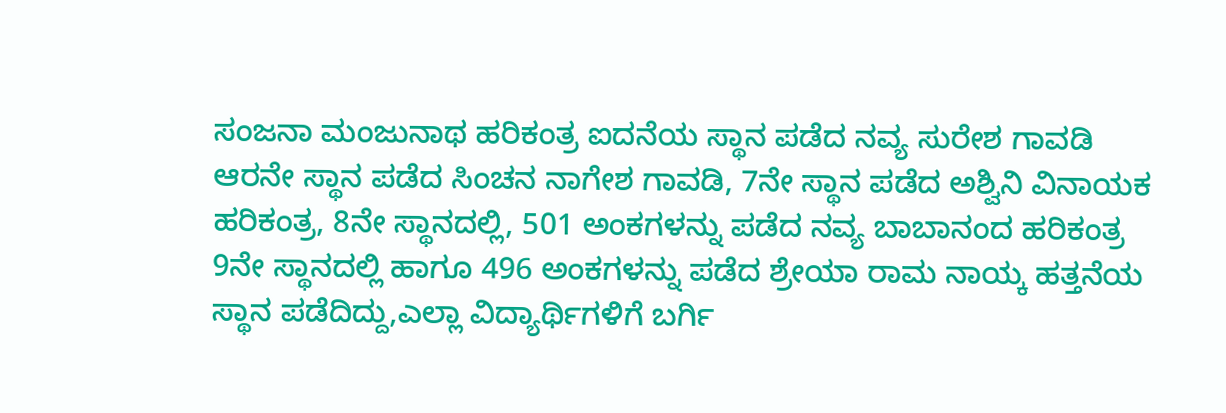ಸಂಜನಾ ಮಂಜುನಾಥ ಹರಿಕಂತ್ರ ಐದನೆಯ ಸ್ಥಾನ ಪಡೆದ ನವ್ಯ ಸುರೇಶ ಗಾವಡಿ ಆರನೇ ಸ್ಥಾನ ಪಡೆದ ಸಿಂಚನ ನಾಗೇಶ ಗಾವಡಿ, 7ನೇ ಸ್ಥಾನ ಪಡೆದ ಅಶ್ವಿನಿ ವಿನಾಯಕ ಹರಿಕಂತ್ರ, 8ನೇ ಸ್ಥಾನದಲ್ಲಿ, 501 ಅಂಕಗಳನ್ನು ಪಡೆದ ನವ್ಯ ಬಾಬಾನಂದ ಹರಿಕಂತ್ರ 9ನೇ ಸ್ಥಾನದಲ್ಲಿ ಹಾಗೂ 496 ಅಂಕಗಳನ್ನು ಪಡೆದ ಶ್ರೇಯಾ ರಾಮ ನಾಯ್ಕ ಹತ್ತನೆಯ ಸ್ಥಾನ ಪಡೆದಿದ್ದು,ಎಲ್ಲಾ ವಿದ್ಯಾರ್ಥಿಗಳಿಗೆ ಬರ್ಗಿ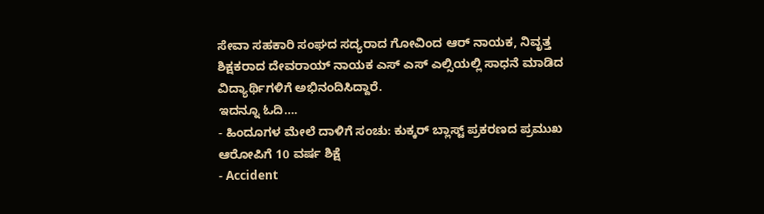ಸೇವಾ ಸಹಕಾರಿ ಸಂಘದ ಸದ್ಯರಾದ ಗೋವಿಂದ ಆರ್ ನಾಯಕ, ನಿವೃತ್ತ ಶಿಕ್ಷಕರಾದ ದೇವರಾಯ್ ನಾಯಕ ಎಸ್ ಎಸ್ ಎಲ್ಸಿಯಲ್ಲಿ ಸಾಧನೆ ಮಾಡಿದ ವಿದ್ಯಾರ್ಥಿಗಳಿಗೆ ಅಭಿನಂದಿಸಿದ್ದಾರೆ.
ಇದನ್ನೂ ಓದಿ….
- ಹಿಂದೂಗಳ ಮೇಲೆ ದಾಳಿಗೆ ಸಂಚು: ಕುಕ್ಕರ್ ಬ್ಲಾಸ್ಟ್ ಪ್ರಕರಣದ ಪ್ರಮುಖ ಆರೋಪಿಗೆ 10 ವರ್ಷ ಶಿಕ್ಷೆ
- Accident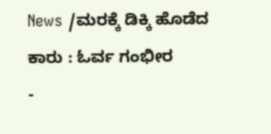News /ಮರಕ್ಕೆ ಡಿಕ್ಕಿ ಹೊಡೆದ ಕಾರು : ಓರ್ವ ಗಂಭೀರ
-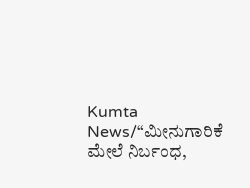Kumta News/“ಮೀನುಗಾರಿಕೆ ಮೇಲೆ ನಿರ್ಬಂಧ,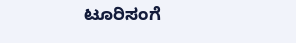ಟೂರಿಸಂಗೆ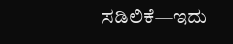ಸಡಿಲಿಕೆ—ಇದು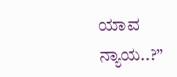ಯಾವ ನ್ಯಾಯ..?”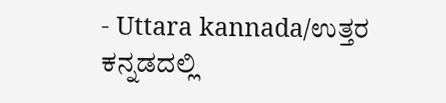- Uttara kannada/ಉತ್ತರ ಕನ್ನಡದಲ್ಲಿ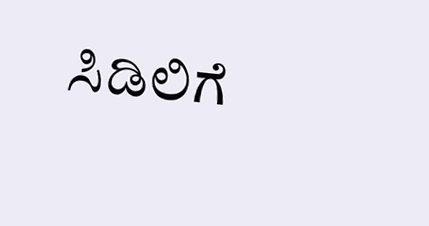ಸಿಡಿಲಿಗೆ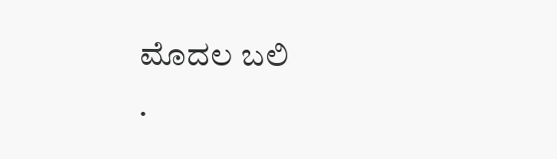ಮೊದಲ ಬಲಿ
.